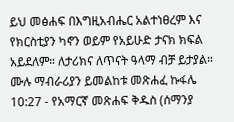ይህ መፅሐፍ በእግዚአብሔር አልተነፀረም እና የክርስቲያን ካኖን ወይም የአይሁድ ታናክ ክፍል አይደለም። ለታሪክና ለጥናት ዓላማ ብቻ ይታያል። ሙሉ ማብራሪያን ይመልከቱ መጽሐፈ ኩፋሌ 10:27 - የአማርኛ መጽሐፍ ቅዱስ (ሰማንያ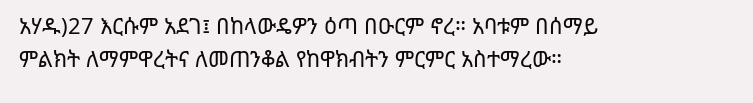አሃዱ)27 እርሱም አደገ፤ በከላውዴዎን ዕጣ በዑርም ኖረ። አባቱም በሰማይ ምልክት ለማምዋረትና ለመጠንቆል የከዋክብትን ምርምር አስተማረው።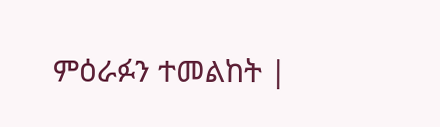ምዕራፉን ተመልከት |